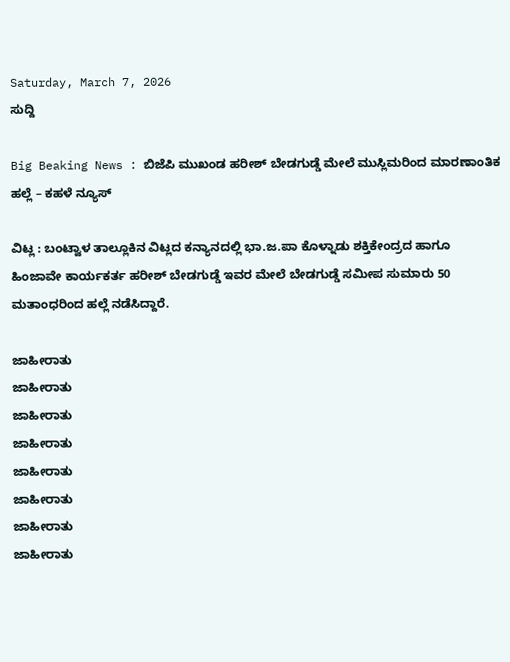Saturday, March 7, 2026
ಸುದ್ದಿ

Big Beaking News : ಬಿಜೆಪಿ ಮುಖಂಡ ಹರೀಶ್ ಬೇಡಗುಡ್ಡೆ ಮೇಲೆ ಮುಸ್ಲಿಮರಿಂದ ಮಾರಣಾಂತಿಕ ಹಲ್ಲೆ – ಕಹಳೆ ನ್ಯೂಸ್

ವಿಟ್ಲ : ಬಂಟ್ವಾಳ ತಾಲ್ಲೂಕಿನ ವಿಟ್ಲದ ಕನ್ಯಾನದಲ್ಲಿ ಭಾ.ಜ.ಪಾ ಕೊಳ್ನಾಡು ಶಕ್ತಿಕೇಂದ್ರದ ಹಾಗೂ ಹಿಂಜಾವೇ ಕಾರ್ಯಕರ್ತ ಹರೀಶ್ ಬೇಡಗುಡ್ಡೆ ಇವರ ಮೇಲೆ ಬೇಡಗುಡ್ಡೆ ಸಮೀಪ ಸುಮಾರು 50 ಮತಾಂಧರಿಂದ ಹಲ್ಲೆ ನಡೆಸಿದ್ದಾರೆ.

ಜಾಹೀರಾತು
ಜಾಹೀರಾತು
ಜಾಹೀರಾತು
ಜಾಹೀರಾತು
ಜಾಹೀರಾತು
ಜಾಹೀರಾತು
ಜಾಹೀರಾತು
ಜಾಹೀರಾತು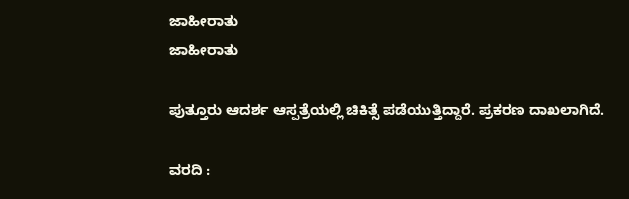ಜಾಹೀರಾತು
ಜಾಹೀರಾತು

ಪುತ್ತೂರು ಆದರ್ಶ ಆಸ್ಪತ್ರೆಯಲ್ಲಿ ಚಿಕಿತ್ಸೆ ಪಡೆಯುತ್ತಿದ್ದಾರೆ. ಪ್ರಕರಣ ದಾಖಲಾಗಿದೆ.

ವರದಿ :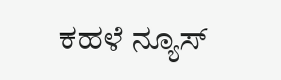ಕಹಳೆ ನ್ಯೂಸ್